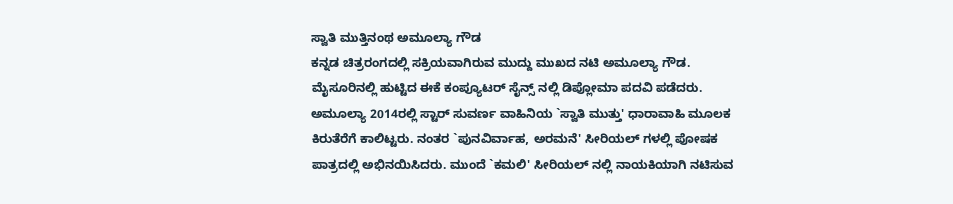ಸ್ವಾತಿ ಮುತ್ತಿನಂಥ ಅಮೂಲ್ಯಾ ಗೌಡ
ಕನ್ನಡ ಚಿತ್ರರಂಗದಲ್ಲಿ ಸಕ್ರಿಯವಾಗಿರುವ ಮುದ್ದು ಮುಖದ ನಟಿ ಅಮೂಲ್ಯಾ ಗೌಡ. ಮೈಸೂರಿನಲ್ಲಿ ಹುಟ್ಟಿದ ಈಕೆ ಕಂಪ್ಯೂಟರ್ ಸೈನ್ಸ್ ನಲ್ಲಿ ಡಿಪ್ಲೋಮಾ ಪದವಿ ಪಡೆದರು. ಅಮೂಲ್ಯಾ 2014ರಲ್ಲಿ ಸ್ಟಾರ್ ಸುವರ್ಣ ವಾಹಿನಿಯ `ಸ್ವಾತಿ ಮುತ್ತು' ಧಾರಾವಾಹಿ ಮೂಲಕ ಕಿರುತೆರೆಗೆ ಕಾಲಿಟ್ಟರು. ನಂತರ `ಪುನವಿರ್ವಾಹ, ಅರಮನೆ' ಸೀರಿಯಲ್ ಗಳಲ್ಲಿ ಪೋಷಕ ಪಾತ್ರದಲ್ಲಿ ಅಭಿನಯಿಸಿದರು. ಮುಂದೆ `ಕಮಲಿ' ಸೀರಿಯಲ್ ನಲ್ಲಿ ನಾಯಕಿಯಾಗಿ ನಟಿಸುವ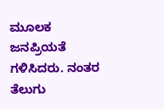ಮೂಲಕ ಜನಪ್ರಿಯತೆ ಗಳಿಸಿದರು. ನಂತರ ತೆಲುಗು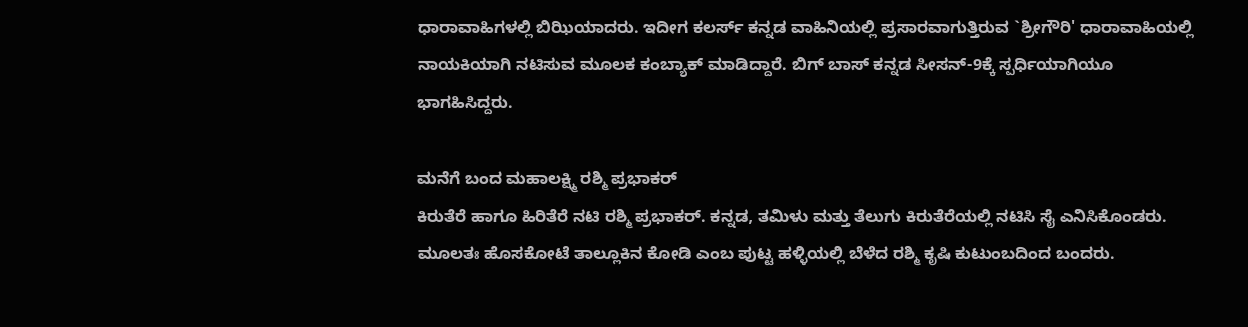ಧಾರಾವಾಹಿಗಳಲ್ಲಿ ಬಿಝಿಯಾದರು. ಇದೀಗ ಕಲರ್ಸ್ ಕನ್ನಡ ವಾಹಿನಿಯಲ್ಲಿ ಪ್ರಸಾರವಾಗುತ್ತಿರುವ `ಶ್ರೀಗೌರಿ' ಧಾರಾವಾಹಿಯಲ್ಲಿ ನಾಯಕಿಯಾಗಿ ನಟಿಸುವ ಮೂಲಕ ಕಂಬ್ಯಾಕ್ ಮಾಡಿದ್ದಾರೆ. ಬಿಗ್ ಬಾಸ್ ಕನ್ನಡ ಸೀಸನ್-9ಕ್ಕೆ ಸ್ಪರ್ಧಿಯಾಗಿಯೂ ಭಾಗಹಿಸಿದ್ದರು.

ಮನೆಗೆ ಬಂದ ಮಹಾಲಕ್ಷ್ಮಿ ರಶ್ಮಿ ಪ್ರಭಾಕರ್
ಕಿರುತೆರೆ ಹಾಗೂ ಹಿರಿತೆರೆ ನಟಿ ರಶ್ಮಿ ಪ್ರಭಾಕರ್. ಕನ್ನಡ, ತಮಿಳು ಮತ್ತು ತೆಲುಗು ಕಿರುತೆರೆಯಲ್ಲಿ ನಟಿಸಿ ಸೈ ಎನಿಸಿಕೊಂಡರು. ಮೂಲತಃ ಹೊಸಕೋಟೆ ತಾಲ್ಲೂಕಿನ ಕೋಡಿ ಎಂಬ ಪುಟ್ಟ ಹಳ್ಳಿಯಲ್ಲಿ ಬೆಳೆದ ರಶ್ಮಿ ಕೃಷಿ ಕುಟುಂಬದಿಂದ ಬಂದರು.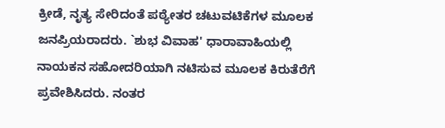ಕ್ರೀಡೆ, ನೃತ್ಯ ಸೇರಿದಂತೆ ಪಠ್ಯೇತರ ಚಟುವಟಿಕೆಗಳ ಮೂಲಕ ಜನಪ್ರಿಯರಾದರು. `ಶುಭ ವಿವಾಹ' ಧಾರಾವಾಹಿಯಲ್ಲಿ ನಾಯಕನ ಸಹೋದರಿಯಾಗಿ ನಟಿಸುವ ಮೂಲಕ ಕಿರುತೆರೆಗೆ ಪ್ರವೇಶಿಸಿದರು. ನಂತರ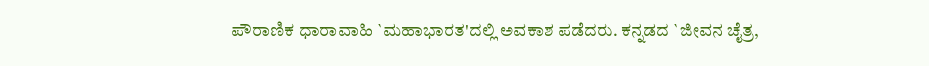ಪೌರಾಣಿಕ ಧಾರಾವಾಹಿ `ಮಹಾಭಾರತ'ದಲ್ಲಿ ಅವಕಾಶ ಪಡೆದರು. ಕನ್ನಡದ `ಜೀವನ ಚೈತ್ರ,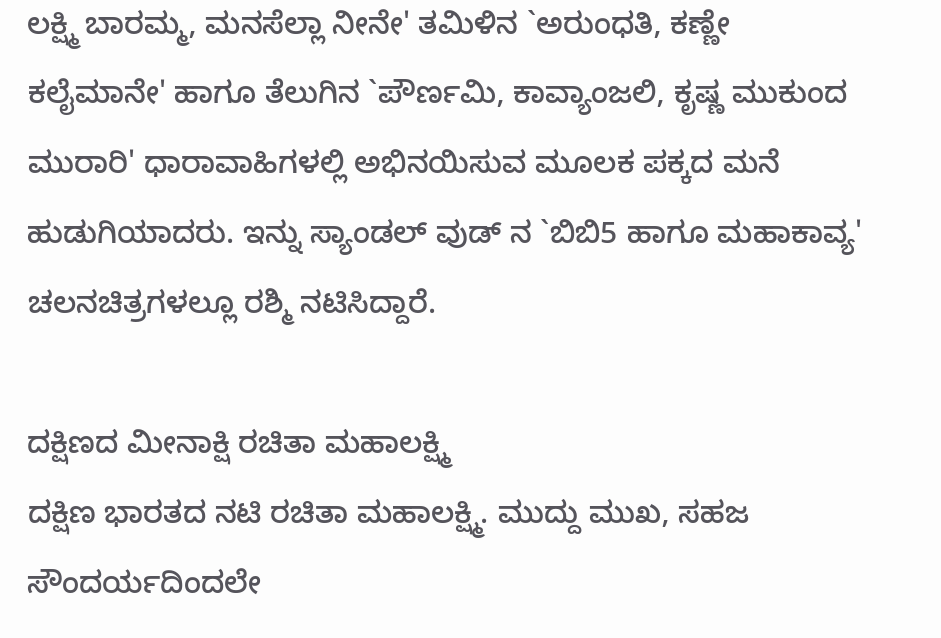ಲಕ್ಷ್ಮಿ ಬಾರಮ್ಮ, ಮನಸೆಲ್ಲಾ ನೀನೇ' ತಮಿಳಿನ `ಅರುಂಧತಿ, ಕಣ್ಣೇ ಕಲೈಮಾನೇ' ಹಾಗೂ ತೆಲುಗಿನ `ಪೌರ್ಣಮಿ, ಕಾವ್ಯಾಂಜಲಿ, ಕೃಷ್ಣ ಮುಕುಂದ ಮುರಾರಿ' ಧಾರಾವಾಹಿಗಳಲ್ಲಿ ಅಭಿನಯಿಸುವ ಮೂಲಕ ಪಕ್ಕದ ಮನೆ ಹುಡುಗಿಯಾದರು. ಇನ್ನು ಸ್ಯಾಂಡಲ್ ವುಡ್ ನ `ಬಿಬಿ5 ಹಾಗೂ ಮಹಾಕಾವ್ಯ' ಚಲನಚಿತ್ರಗಳಲ್ಲೂ ರಶ್ಮಿ ನಟಿಸಿದ್ದಾರೆ.

ದಕ್ಷಿಣದ ಮೀನಾಕ್ಷಿ ರಚಿತಾ ಮಹಾಲಕ್ಷ್ಮಿ
ದಕ್ಷಿಣ ಭಾರತದ ನಟಿ ರಚಿತಾ ಮಹಾಲಕ್ಷ್ಮಿ. ಮುದ್ದು ಮುಖ, ಸಹಜ ಸೌಂದರ್ಯದಿಂದಲೇ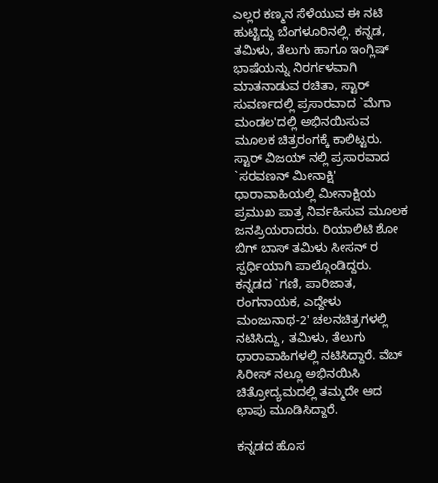ಎಲ್ಲರ ಕಣ್ಮನ ಸೆಳೆಯುವ ಈ ನಟಿ ಹುಟ್ಟಿದ್ದು ಬೆಂಗಳೂರಿನಲ್ಲಿ. ಕನ್ನಡ, ತಮಿಳು, ತೆಲುಗು ಹಾಗೂ ಇಂಗ್ಲಿಷ್ ಭಾಷೆಯನ್ನು ನಿರರ್ಗಳವಾಗಿ ಮಾತನಾಡುವ ರಚಿತಾ, ಸ್ಟಾರ್ ಸುವರ್ಣದಲ್ಲಿ ಪ್ರಸಾರವಾದ `ಮೆಗಾ ಮಂಡಲ'ದಲ್ಲಿ ಅಭಿನಯಿಸುವ ಮೂಲಕ ಚಿತ್ರರಂಗಕ್ಕೆ ಕಾಲಿಟ್ಟರು. ಸ್ಟಾರ್ ವಿಜಯ್ ನಲ್ಲಿ ಪ್ರಸಾರವಾದ `ಸರವಣನ್ ಮೀನಾಕ್ಷಿ' ಧಾರಾವಾಹಿಯಲ್ಲಿ ಮೀನಾಕ್ಷಿಯ ಪ್ರಮುಖ ಪಾತ್ರ ನಿರ್ವಹಿಸುವ ಮೂಲಕ ಜನಪ್ರಿಯರಾದರು. ರಿಯಾಲಿಟಿ ಶೋ ಬಿಗ್ ಬಾಸ್ ತಮಿಳು ಸೀಸನ್ ರ ಸ್ಪರ್ಧಿಯಾಗಿ ಪಾಲ್ಗೊಂಡಿದ್ದರು. ಕನ್ನಡದ `ಗಣಿ, ಪಾರಿಜಾತ, ರಂಗನಾಯಕ, ಎದ್ದೇಳು ಮಂಜುನಾಥ-2' ಚಲನಚಿತ್ರಗಳಲ್ಲಿ ನಟಿಸಿದ್ದು, ತಮಿಳು, ತೆಲುಗು ಧಾರಾವಾಹಿಗಳಲ್ಲಿ ನಟಿಸಿದ್ದಾರೆ. ವೆಬ್ ಸಿರೀಸ್ ನಲ್ಲೂ ಅಭಿನಯಿಸಿ ಚಿತ್ರೋದ್ಯಮದಲ್ಲಿ ತಮ್ಮದೇ ಆದ ಛಾಪು ಮೂಡಿಸಿದ್ದಾರೆ.

ಕನ್ನಡದ ಹೊಸ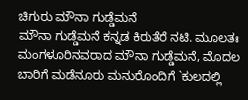ಚಿಗುರು ಮೌನಾ ಗುಡ್ಡೆಮನೆ
ಮೌನಾ ಗುಡ್ಡೆಮನೆ ಕನ್ನಡ ಕಿರುತೆರೆ ನಟಿ. ಮೂಲತಃ ಮಂಗಳೂರಿನವರಾದ ಮೌನಾ ಗುಡ್ಡೆಮನೆ, ಮೊದಲ ಬಾರಿಗೆ ಮಡೆನೂರು ಮನುರೊಂದಿಗೆ `ಕುಲದಲ್ಲಿ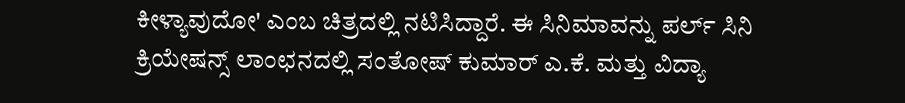ಕೀಳ್ಯಾವುದೋ' ಎಂಬ ಚಿತ್ರದಲ್ಲಿ ನಟಿಸಿದ್ದಾರೆ. ಈ ಸಿನಿಮಾವನ್ನು ಪರ್ಲ್ ಸಿನಿ ಕ್ರಿಯೇಷನ್ಸ್ ಲಾಂಛನದಲ್ಲಿ ಸಂತೋಷ್ ಕುಮಾರ್ ಎ.ಕೆ. ಮತ್ತು ವಿದ್ಯಾ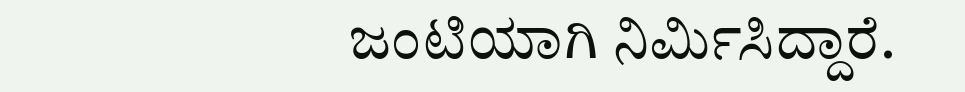ಜಂಟಿಯಾಗಿ ನಿರ್ಮಿಸಿದ್ದಾರೆ.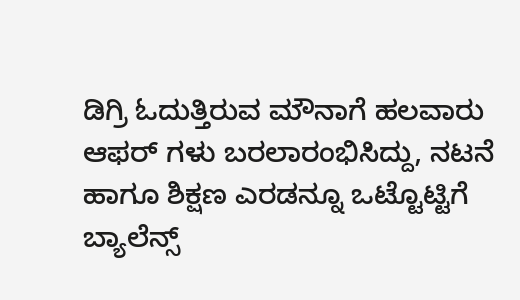ಡಿಗ್ರಿ ಓದುತ್ತಿರುವ ಮೌನಾಗೆ ಹಲವಾರು ಆಫರ್ ಗಳು ಬರಲಾರಂಭಿಸಿದ್ದು, ನಟನೆ ಹಾಗೂ ಶಿಕ್ಷಣ ಎರಡನ್ನೂ ಒಟ್ಟೊಟ್ಟಿಗೆ ಬ್ಯಾಲೆನ್ಸ್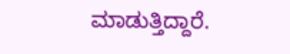ಮಾಡುತ್ತಿದ್ದಾರೆ.